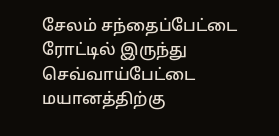சேலம் சந்தைப்பேட்டை ரோட்டில் இருந்து செவ்வாய்பேட்டை மயானத்திற்கு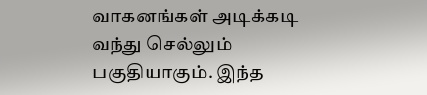வாகனங்கள் அடிக்கடி வந்து செல்லும் பகுதியாகும். இந்த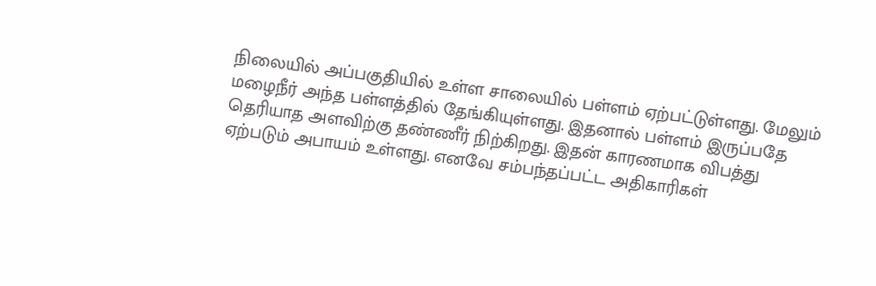நிலையில் அப்பகுதியில் உள்ள சாலையில் பள்ளம் ஏற்பட்டுள்ளது. மேலும் மழைநீர் அந்த பள்ளத்தில் தேங்கியுள்ளது. இதனால் பள்ளம் இருப்பதே தெரியாத அளவிற்கு தண்ணீர் நிற்கிறது. இதன் காரணமாக விபத்து ஏற்படும் அபாயம் உள்ளது. எனவே சம்பந்தப்பட்ட அதிகாரிகள்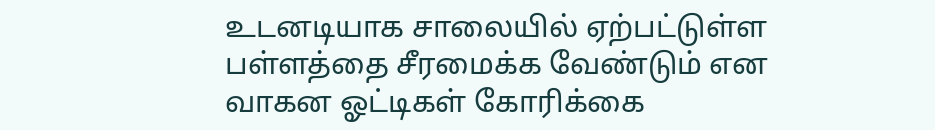உடனடியாக சாலையில் ஏற்பட்டுள்ள பள்ளத்தை சீரமைக்க வேண்டும் என வாகன ஓட்டிகள் கோரிக்கை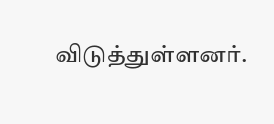விடுத்துள்ளனர்.